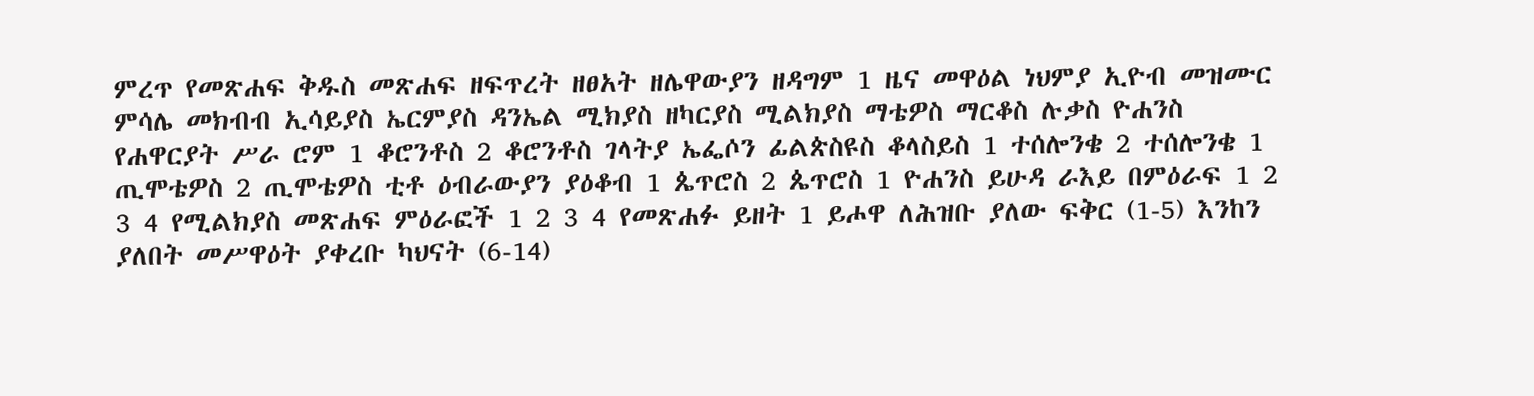ምረጥ የመጽሐፍ ቅዱስ መጽሐፍ ዘፍጥረት ዘፀአት ዘሌዋውያን ዘዳግም 1 ዜና መዋዕል ነህምያ ኢዮብ መዝሙር ምሳሌ መክብብ ኢሳይያስ ኤርምያስ ዳንኤል ሚክያስ ዘካርያስ ሚልክያስ ማቴዎስ ማርቆስ ሉቃስ ዮሐንስ የሐዋርያት ሥራ ሮም 1 ቆሮንቶስ 2 ቆሮንቶስ ገላትያ ኤፌሶን ፊልጵስዩስ ቆላስይስ 1 ተሰሎንቄ 2 ተሰሎንቄ 1 ጢሞቴዎስ 2 ጢሞቴዎስ ቲቶ ዕብራውያን ያዕቆብ 1 ጴጥሮስ 2 ጴጥሮስ 1 ዮሐንስ ይሁዳ ራእይ በምዕራፍ 1 2 3 4 የሚልክያስ መጽሐፍ ምዕራፎች 1 2 3 4 የመጽሐፉ ይዘት 1 ይሖዋ ለሕዝቡ ያለው ፍቅር (1-5) እንከን ያለበት መሥዋዕት ያቀረቡ ካህናት (6-14)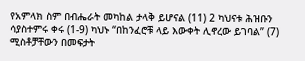የአምላክ ስም በብሔራት መካከል ታላቅ ይሆናል (11) 2 ካህናቱ ሕዝቡን ሳያስተምሩ ቀሩ (1-9) ካህኑ “በከንፈሮቹ ላይ እውቀት ሊኖረው ይገባል” (7) ሚስቶቻቸውን በመፍታት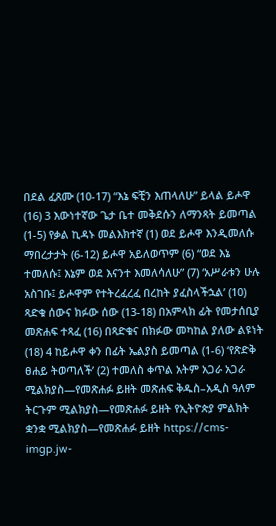በደል ፈጸሙ (10-17) “እኔ ፍቺን እጠላለሁ” ይላል ይሖዋ (16) 3 እውነተኛው ጌታ ቤተ መቅደሱን ለማንጻት ይመጣል (1-5) የቃል ኪዳኑ መልእክተኛ (1) ወደ ይሖዋ እንዲመለሱ ማበረታታት (6-12) ይሖዋ አይለወጥም (6) “ወደ እኔ ተመለሱ፤ እኔም ወደ እናንተ እመለሳለሁ” (7) ‘አሥራቱን ሁሉ አስገቡ፤ ይሖዋም የተትረፈረፈ በረከት ያፈስላችኋል’ (10) ጻድቁ ሰውና ክፉው ሰው (13-18) በአምላክ ፊት የመታሰቢያ መጽሐፍ ተጻፈ (16) በጻድቁና በክፉው መካከል ያለው ልዩነት (18) 4 ከይሖዋ ቀን በፊት ኤልያስ ይመጣል (1-6) ‘የጽድቅ ፀሐይ ትወጣለች’ (2) ተመለስ ቀጥል አትም አጋራ አጋራ ሚልክያስ—የመጽሐፉ ይዘት መጽሐፍ ቅዱስ–አዲስ ዓለም ትርጉም ሚልክያስ—የመጽሐፉ ይዘት የኢትዮጵያ ምልክት ቋንቋ ሚልክያስ—የመጽሐፉ ይዘት https://cms-imgp.jw-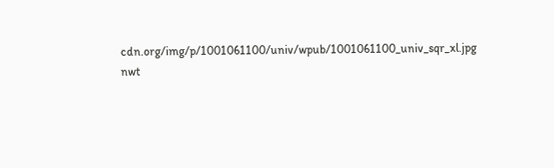cdn.org/img/p/1001061100/univ/wpub/1001061100_univ_sqr_xl.jpg nwt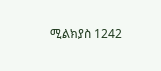ሚልክያስ 1242